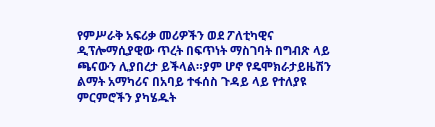የምሥራቅ አፍሪቃ መሪዎችን ወደ ፖለቲካዊና ዲፕሎማሲያዊው ጥረት በፍጥነት ማስገባት በግብጽ ላይ ጫናውን ሊያበረታ ይችላል።ያም ሆኖ የዴሞክራታይዜሽን ልማት አማካሪና በአባይ ተፋሰስ ጉዳይ ላይ የተለያዩ ምርምሮችን ያካሄዱት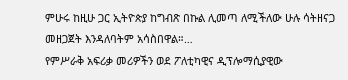ምሁሩ ከዚሁ ጋር ኢትዮጵያ ከግብጽ በኩል ሊመጣ ለሚችለው ሁሉ ሳትዘናጋ መዘጋጀት እንዳለባትም አሳስበዋል።…
የምሥራቅ አፍሪቃ መሪዎችን ወደ ፖለቲካዊና ዲፕሎማሲያዊው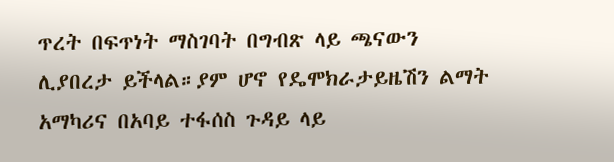ጥረት በፍጥነት ማስገባት በግብጽ ላይ ጫናውን ሊያበረታ ይችላል።ያም ሆኖ የዴሞክራታይዜሽን ልማት አማካሪና በአባይ ተፋሰስ ጉዳይ ላይ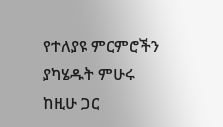የተለያዩ ምርምሮችን ያካሄዱት ምሁሩ ከዚሁ ጋር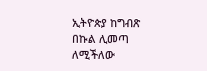ኢትዮጵያ ከግብጽ በኩል ሊመጣ ለሚችለው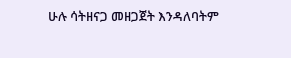ሁሉ ሳትዘናጋ መዘጋጀት እንዳለባትም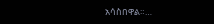አሳስበዋል።…